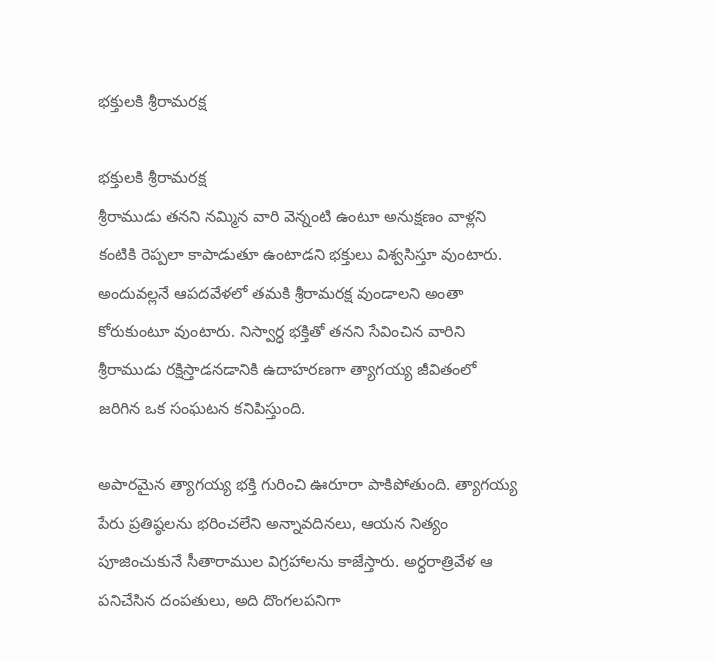భక్తులకి శ్రీరామరక్ష

భక్తులకి శ్రీరామరక్ష
శ్రీరాముడు తనని నమ్మిన వారి వెన్నంటి ఉంటూ అనుక్షణం వాళ్లని కంటికి రెప్పలా కాపాడుతూ ఉంటాడని భక్తులు విశ్వసిస్తూ వుంటారు. అందువల్లనే ఆపదవేళలో తమకి శ్రీరామరక్ష వుండాలని అంతా కోరుకుంటూ వుంటారు. నిస్వార్ధ భక్తితో తనని సేవించిన వారిని శ్రీరాముడు రక్షిస్తాడనడానికి ఉదాహరణగా త్యాగయ్య జీవితంలో జరిగిన ఒక సంఘటన కనిపిస్తుంది.

అపారమైన త్యాగయ్య భక్తి గురించి ఊరూరా పాకిపోతుంది. త్యాగయ్య పేరు ప్రతిష్ఠలను భరించలేని అన్నావదినలు, ఆయన నిత్యం పూజించుకునే సీతారాముల విగ్రహాలను కాజేస్తారు. అర్ధరాత్రివేళ ఆ పనిచేసిన దంపతులు, అది దొంగలపనిగా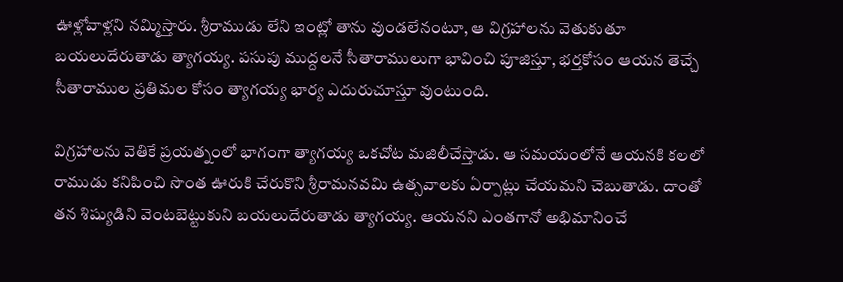ఊళ్లోవాళ్లని నమ్మిస్తారు. శ్రీరాముడు లేని ఇంట్లో తాను వుండలేనంటూ, ఆ విగ్రహాలను వెతుకుతూ బయలుదేరుతాడు త్యాగయ్య. పసుపు ముద్దలనే సీతారాములుగా భావించి పూజిస్తూ, భర్తకోసం ఆయన తెచ్చే సీతారాముల ప్రతిమల కోసం త్యాగయ్య భార్య ఎదురుచూస్తూ వుంటుంది.

విగ్రహాలను వెతికే ప్రయత్నంలో భాగంగా త్యాగయ్య ఒకచోట మజిలీచేస్తాడు. ఆ సమయంలోనే ఆయనకి కలలో రాముడు కనిపించి సొంత ఊరుకి చేరుకొని శ్రీరామనవమి ఉత్సవాలకు ఏర్పాట్లు చేయమని చెబుతాడు. దాంతో తన శిష్యుడిని వెంటబెట్టుకుని బయలుదేరుతాడు త్యాగయ్య. ఆయనని ఎంతగానో అభిమానించే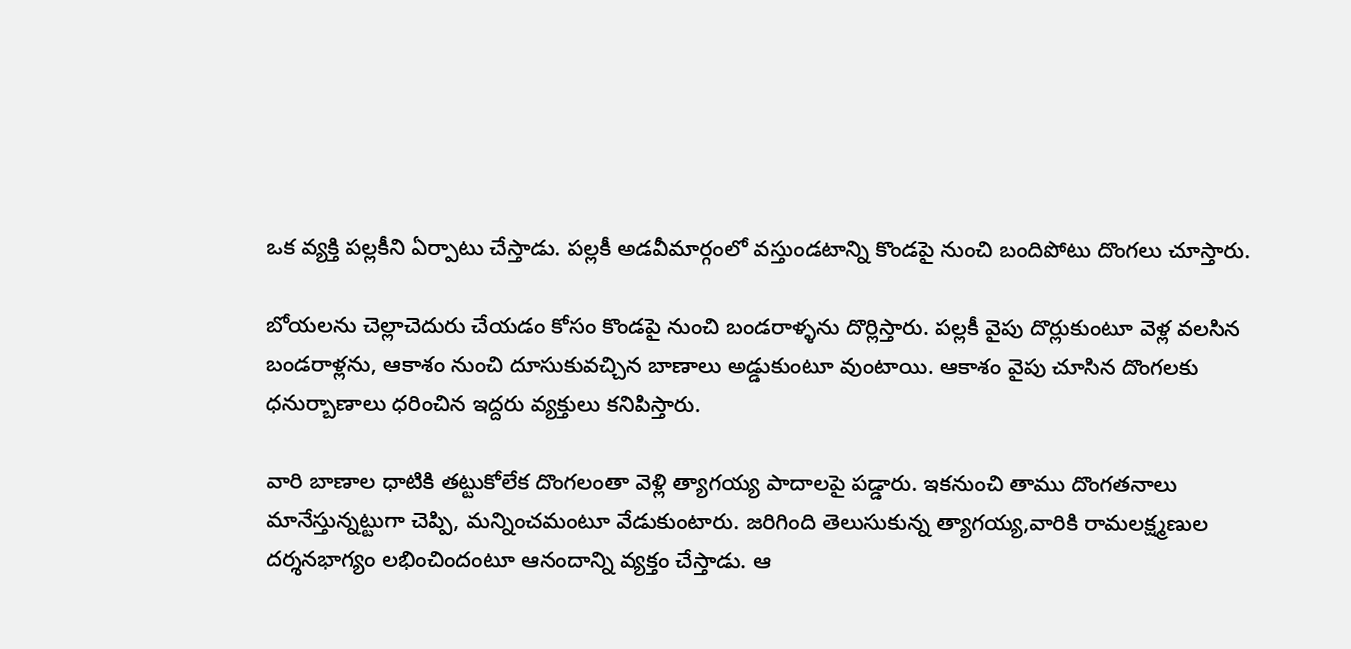ఒక వ్యక్తి పల్లకీని ఏర్పాటు చేస్తాడు. పల్లకీ అడవీమార్గంలో వస్తుండటాన్ని కొండపై నుంచి బందిపోటు దొంగలు చూస్తారు.

బోయలను చెల్లాచెదురు చేయడం కోసం కొండపై నుంచి బండరాళ్ళను దొర్లిస్తారు. పల్లకీ వైపు దొర్లుకుంటూ వెళ్ల వలసిన బండరాళ్లను, ఆకాశం నుంచి దూసుకువచ్చిన బాణాలు అడ్డుకుంటూ వుంటాయి. ఆకాశం వైపు చూసిన దొంగలకు ధనుర్బాణాలు ధరించిన ఇద్దరు వ్యక్తులు కనిపిస్తారు.

వారి బాణాల ధాటికి తట్టుకోలేక దొంగలంతా వెళ్లి త్యాగయ్య పాదాలపై పడ్డారు. ఇకనుంచి తాము దొంగతనాలు మానేస్తున్నట్టుగా చెప్పి, మన్నించమంటూ వేడుకుంటారు. జరిగింది తెలుసుకున్న త్యాగయ్య,వారికి రామలక్ష్మణుల దర్శనభాగ్యం లభించిందంటూ ఆనందాన్ని వ్యక్తం చేస్తాడు. ఆ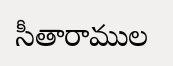సీతారాముల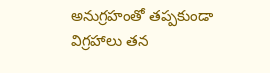అనుగ్రహంతో తప్పకుండా విగ్రహాలు తన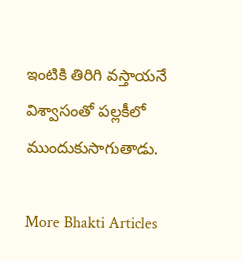ఇంటికి తిరిగి వస్తాయనే విశ్వాసంతో పల్లకీలో ముందుకుసాగుతాడు.

More Bhakti Articles